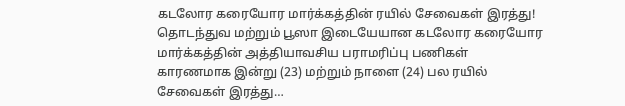கடலோர கரையோர மார்க்கத்தின் ரயில் சேவைகள் இரத்து!
தொடந்துவ மற்றும் பூஸா இடையேயான கடலோர கரையோர மார்க்கத்தின் அத்தியாவசிய பராமரிப்பு பணிகள் காரணமாக இன்று (23) மற்றும் நாளை (24) பல ரயில் சேவைகள் இரத்து…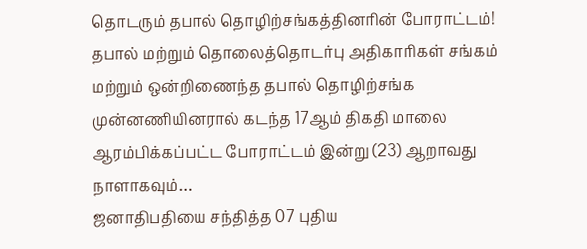தொடரும் தபால் தொழிற்சங்கத்தினரின் போராட்டம்!
தபால் மற்றும் தொலைத்தொடர்பு அதிகாரிகள் சங்கம் மற்றும் ஒன்றிணைந்த தபால் தொழிற்சங்க முன்னணியினரால் கடந்த 17ஆம் திகதி மாலை ஆரம்பிக்கப்பட்ட போராட்டம் இன்று (23) ஆறாவது நாளாகவும்…
ஜனாதிபதியை சந்தித்த 07 புதிய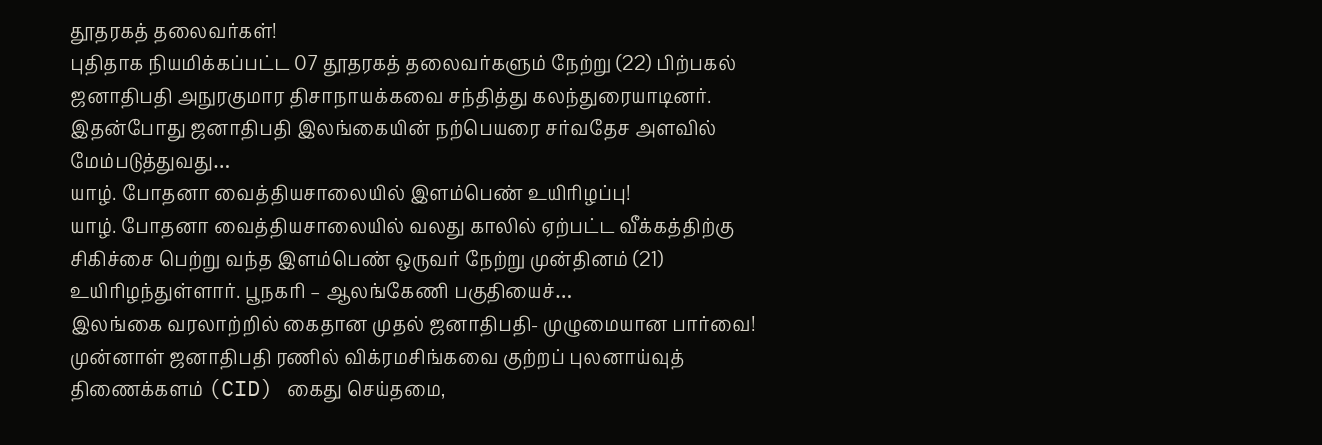தூதரகத் தலைவர்கள்!
புதிதாக நியமிக்கப்பட்ட 07 தூதரகத் தலைவர்களும் நேற்று (22) பிற்பகல் ஜனாதிபதி அநுரகுமார திசாநாயக்கவை சந்தித்து கலந்துரையாடினர். இதன்போது ஜனாதிபதி இலங்கையின் நற்பெயரை சர்வதேச அளவில் மேம்படுத்துவது…
யாழ். போதனா வைத்தியசாலையில் இளம்பெண் உயிரிழப்பு!
யாழ். போதனா வைத்தியசாலையில் வலது காலில் ஏற்பட்ட வீக்கத்திற்கு சிகிச்சை பெற்று வந்த இளம்பெண் ஒருவர் நேற்று முன்தினம் (21) உயிரிழந்துள்ளார். பூநகரி – ஆலங்கேணி பகுதியைச்…
இலங்கை வரலாற்றில் கைதான முதல் ஜனாதிபதி- முழுமையான பார்வை!
முன்னாள் ஜனாதிபதி ரணில் விக்ரமசிங்கவை குற்றப் புலனாய்வுத் திணைக்களம் (CID) கைது செய்தமை,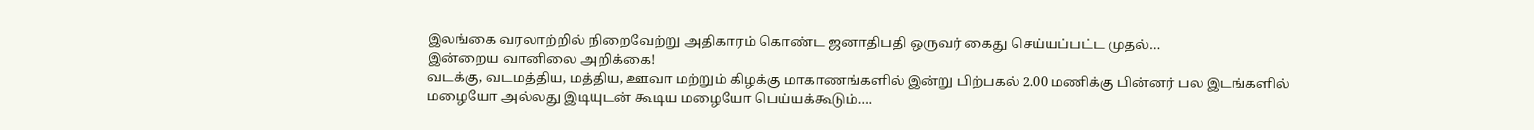இலங்கை வரலாற்றில் நிறைவேற்று அதிகாரம் கொண்ட ஜனாதிபதி ஒருவர் கைது செய்யப்பட்ட முதல்…
இன்றைய வானிலை அறிக்கை!
வடக்கு, வடமத்திய, மத்திய, ஊவா மற்றும் கிழக்கு மாகாணங்களில் இன்று பிற்பகல் 2.00 மணிக்கு பின்னர் பல இடங்களில் மழையோ அல்லது இடியுடன் கூடிய மழையோ பெய்யக்கூடும்….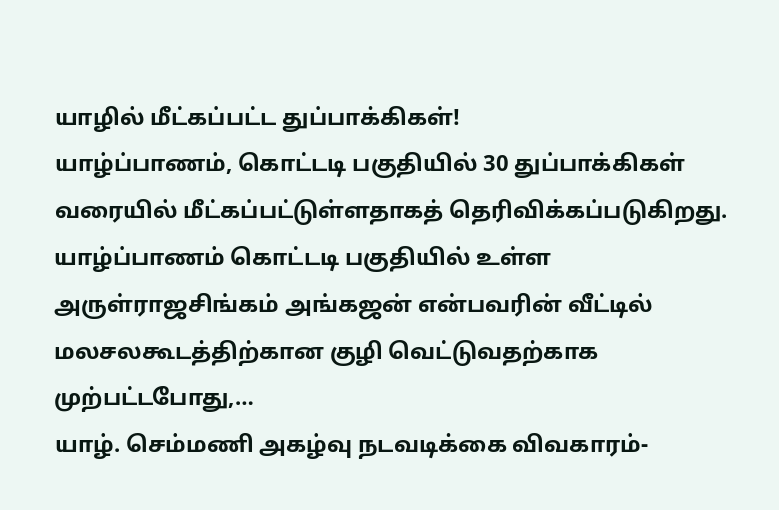யாழில் மீட்கப்பட்ட துப்பாக்கிகள்!
யாழ்ப்பாணம், கொட்டடி பகுதியில் 30 துப்பாக்கிகள் வரையில் மீட்கப்பட்டுள்ளதாகத் தெரிவிக்கப்படுகிறது. யாழ்ப்பாணம் கொட்டடி பகுதியில் உள்ள அருள்ராஜசிங்கம் அங்கஜன் என்பவரின் வீட்டில் மலசலகூடத்திற்கான குழி வெட்டுவதற்காக முற்பட்டபோது,…
யாழ். செம்மணி அகழ்வு நடவடிக்கை விவகாரம்-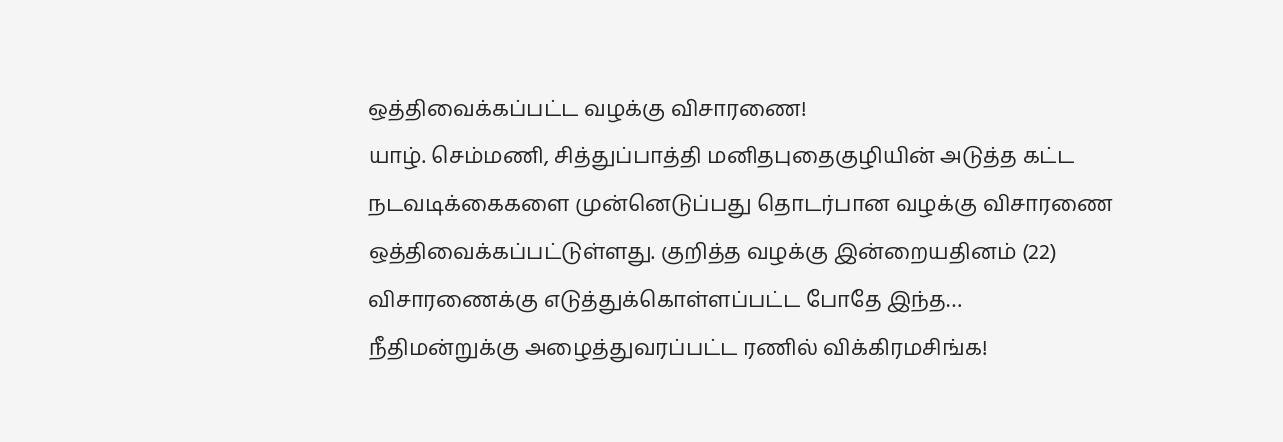ஒத்திவைக்கப்பட்ட வழக்கு விசாரணை!
யாழ். செம்மணி, சித்துப்பாத்தி மனிதபுதைகுழியின் அடுத்த கட்ட நடவடிக்கைகளை முன்னெடுப்பது தொடர்பான வழக்கு விசாரணை ஒத்திவைக்கப்பட்டுள்ளது. குறித்த வழக்கு இன்றையதினம் (22) விசாரணைக்கு எடுத்துக்கொள்ளப்பட்ட போதே இந்த…
நீதிமன்றுக்கு அழைத்துவரப்பட்ட ரணில் விக்கிரமசிங்க!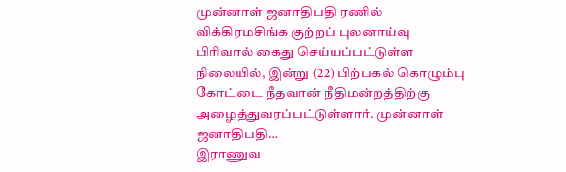முன்னாள் ஜனாதிபதி ரணில் விக்கிரமசிங்க குற்றப் புலனாய்வு பிரிவால் கைது செய்யப்பட்டுள்ள நிலையில், இன்று (22) பிற்பகல் கொழும்பு கோட்டை நீதவான் நீதிமன்றத்திற்கு அழைத்துவரப்பட்டுள்ளார். முன்னாள் ஜனாதிபதி…
இராணுவ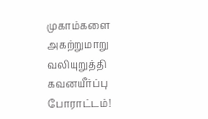முகாம்களை அகற்றுமாறு வலியுறுத்தி கவனயீர்ப்பு போராட்டம்!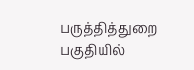பருத்தித்துறை பகுதியில்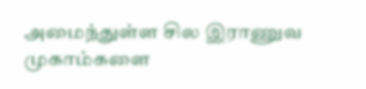அமைந்துள்ள சில இராணுவ முகாம்களை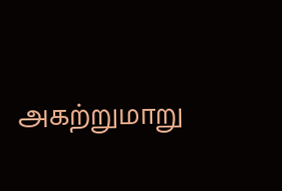அகற்றுமாறு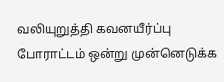வலியுறுத்தி கவனயீர்ப்பு போராட்டம் ஒன்று முன்னெடுக்க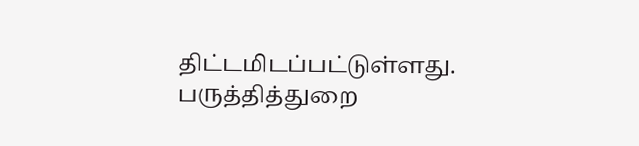திட்டமிடப்பட்டுள்ளது. பருத்தித்துறை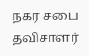நகர சபை தவிசாளர்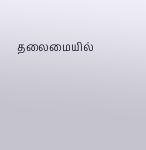தலைமையில்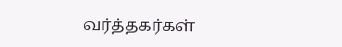வர்த்தகர்கள்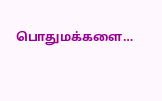பொதுமக்களை…